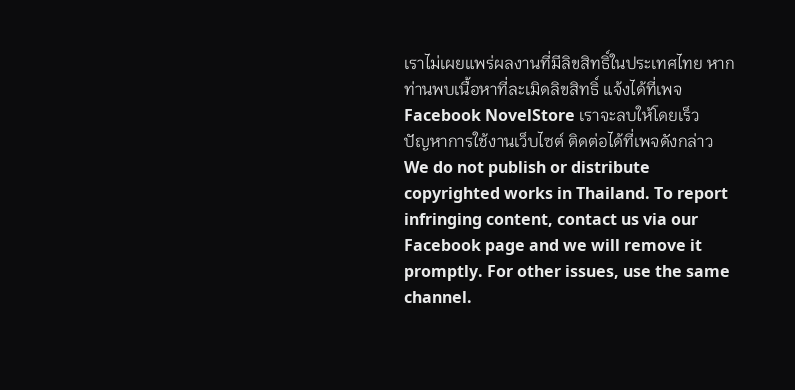เราไม่เผยแพร่ผลงานที่มีลิขสิทธิ์ในประเทศไทย หากท่านพบเนื้อหาที่ละเมิดลิขสิทธิ์ แจ้งได้ที่เพจ Facebook NovelStore เราจะลบให้โดยเร็ว
ปัญหาการใช้งานเว็บไซต์ ติดต่อได้ที่เพจดังกล่าว
We do not publish or distribute copyrighted works in Thailand. To report infringing content, contact us via our Facebook page and we will remove it promptly. For other issues, use the same channel.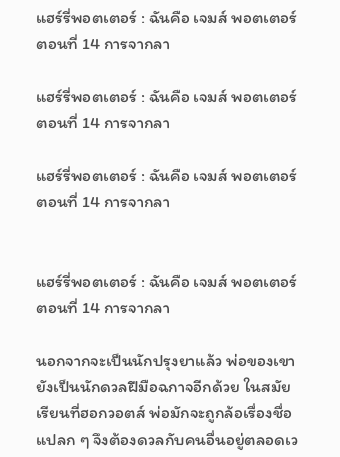แฮร์รี่พอตเตอร์ : ฉันคือ เจมส์ พอตเตอร์ ตอนที่ 14 การจากลา

แฮร์รี่พอตเตอร์ : ฉันคือ เจมส์ พอตเตอร์ ตอนที่ 14 การจากลา

แฮร์รี่พอตเตอร์ : ฉันคือ เจมส์ พอตเตอร์ ตอนที่ 14 การจากลา


แฮร์รี่พอตเตอร์ : ฉันคือ เจมส์ พอตเตอร์ ตอนที่ 14 การจากลา

นอกจากจะเป็นนักปรุงยาแล้ว พ่อของเขายังเป็นนักดวลฝีมือฉกาจอีกด้วย ในสมัยเรียนที่ฮอกวอตส์ พ่อมักจะถูกล้อเรื่องชื่อแปลก ๆ จึงต้องดวลกับคนอื่นอยู่ตลอดเว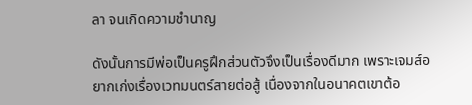ลา จนเกิดความชำนาญ

ดังนั้นการมีพ่อเป็นครูฝึกส่วนตัวจึงเป็นเรื่องดีมาก เพราะเจมส์อยากเก่งเรื่องเวทมนตร์สายต่อสู้ เนื่องจากในอนาคตเขาต้อ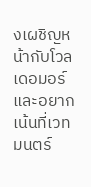งเผชิญหน้ากับโวลเดอมอร์ และอยากเน้นที่เวทมนตร์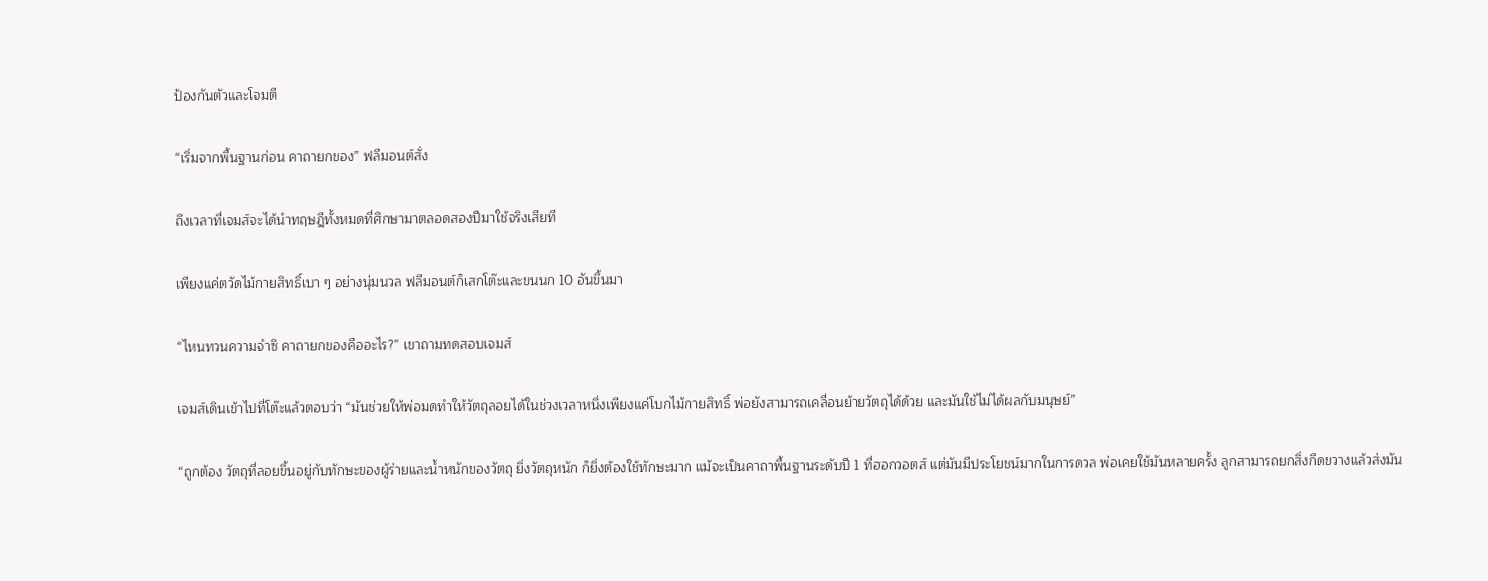ป้องกันตัวและโจมตี

“เริ่มจากพื้นฐานก่อน คาถายกของ” ฟลีมอนต์สั่ง

ถึงเวลาที่เจมส์จะได้นำทฤษฎีทั้งหมดที่ศึกษามาตลอดสองปีมาใช้จริงเสียที

เพียงแค่ตวัดไม้กายสิทธิ์เบา ๆ อย่างนุ่มนวล ฟลีมอนต์ก็เสกโต๊ะและขนนก 10 อันขึ้นมา

“ไหนทวนความจำซิ คาถายกของคืออะไร?” เขาถามทดสอบเจมส์

เจมส์เดินเข้าไปที่โต๊ะแล้วตอบว่า “มันช่วยให้พ่อมดทำให้วัตถุลอยได้ในช่วงเวลาหนึ่งเพียงแค่โบกไม้กายสิทธิ์ พ่อยังสามารถเคลื่อนย้ายวัตถุได้ด้วย และมันใช้ไม่ได้ผลกับมนุษย์”

“ถูกต้อง วัตถุที่ลอยขึ้นอยู่กับทักษะของผู้ร่ายและน้ำหนักของวัตถุ ยิ่งวัตถุหนัก ก็ยิ่งต้องใช้ทักษะมาก แม้จะเป็นคาถาพื้นฐานระดับปี 1 ที่ฮอกวอตส์ แต่มันมีประโยชน์มากในการดวล พ่อเคยใช้มันหลายครั้ง ลูกสามารถยกสิ่งกีดขวางแล้วส่งมัน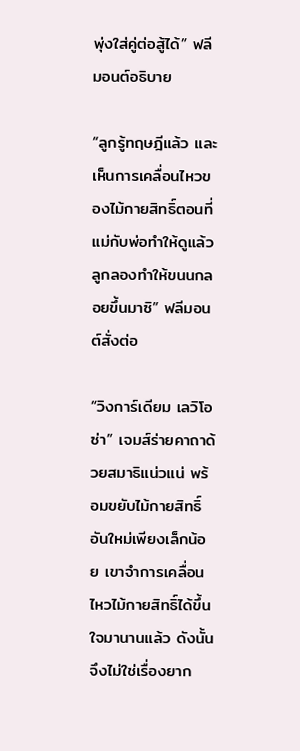พุ่งใส่คู่ต่อสู้ได้” ฟลีมอนต์อธิบาย

“ลูกรู้ทฤษฎีแล้ว และเห็นการเคลื่อนไหวของไม้กายสิทธิ์ตอนที่แม่กับพ่อทำให้ดูแล้ว ลูกลองทำให้ขนนกลอยขึ้นมาซิ” ฟลีมอนต์สั่งต่อ

“วิงการ์เดียม เลวิโอซ่า” เจมส์ร่ายคาถาด้วยสมาธิแน่วแน่ พร้อมขยับไม้กายสิทธิ์อันใหม่เพียงเล็กน้อย เขาจำการเคลื่อนไหวไม้กายสิทธิ์ได้ขึ้นใจมานานแล้ว ดังนั้นจึงไม่ใช่เรื่องยาก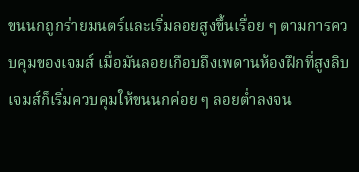ขนนกถูกร่ายมนตร์และเริ่มลอยสูงขึ้นเรื่อย ๆ ตามการควบคุมของเจมส์ เมื่อมันลอยเกือบถึงเพดานห้องฝึกที่สูงลิบ เจมส์ก็เริ่มควบคุมให้ขนนกค่อย ๆ ลอยต่ำลงจน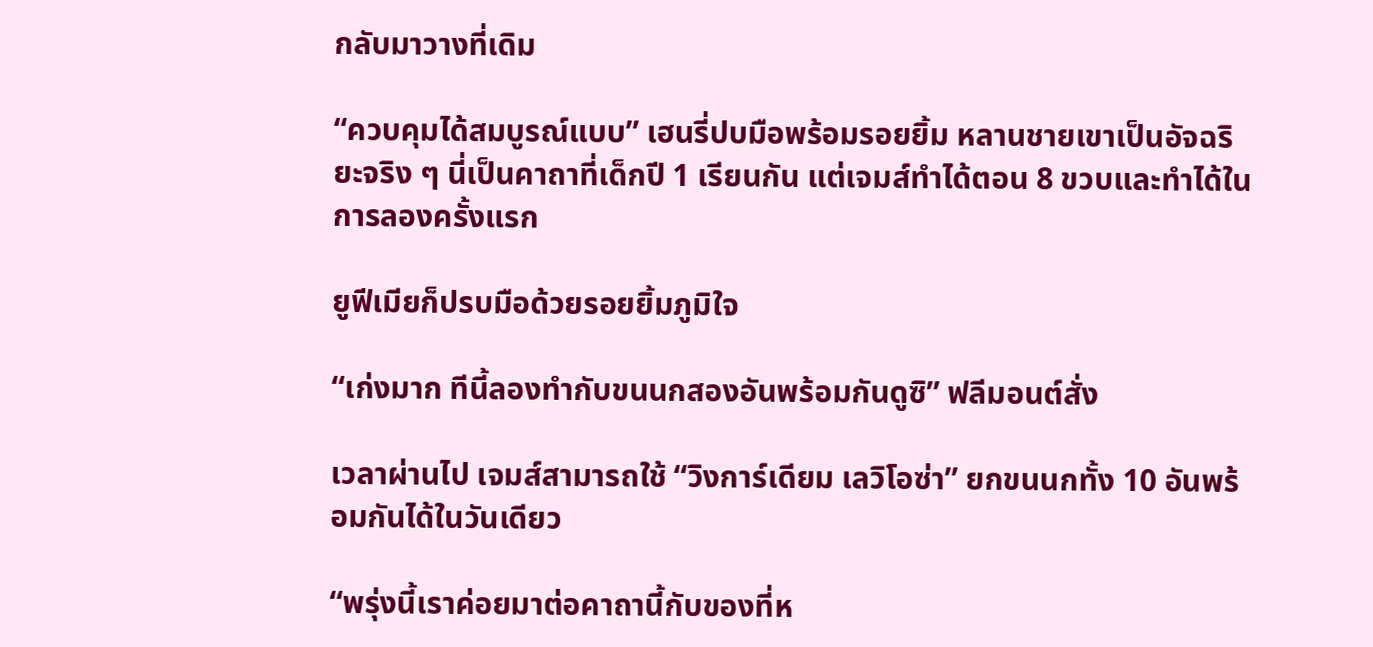กลับมาวางที่เดิม

“ควบคุมได้สมบูรณ์แบบ” เฮนรี่ปบมือพร้อมรอยยิ้ม หลานชายเขาเป็นอัจฉริยะจริง ๆ นี่เป็นคาถาที่เด็กปี 1 เรียนกัน แต่เจมส์ทำได้ตอน 8 ขวบและทำได้ในการลองครั้งแรก

ยูฟีเมียก็ปรบมือด้วยรอยยิ้มภูมิใจ

“เก่งมาก ทีนี้ลองทำกับขนนกสองอันพร้อมกันดูซิ” ฟลีมอนต์สั่ง

เวลาผ่านไป เจมส์สามารถใช้ “วิงการ์เดียม เลวิโอซ่า” ยกขนนกทั้ง 10 อันพร้อมกันได้ในวันเดียว

“พรุ่งนี้เราค่อยมาต่อคาถานี้กับของที่ห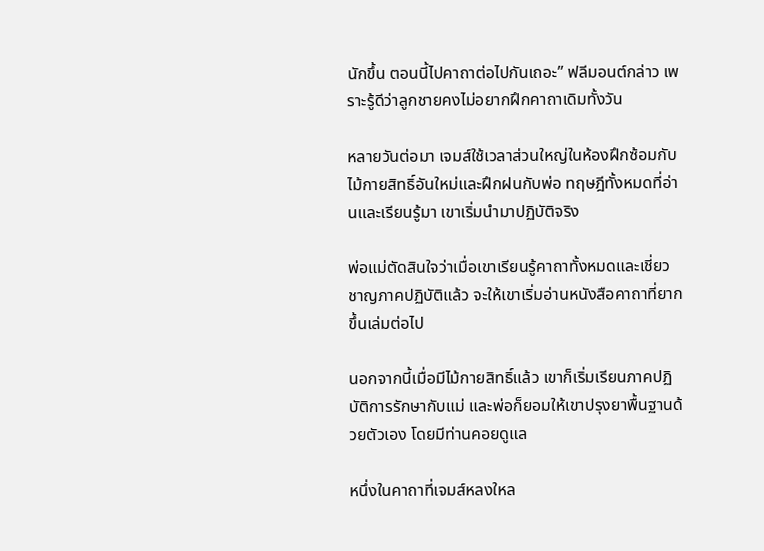นักขึ้น ตอนนี้ไปคาถาต่อไปกันเถอะ” ฟลีมอนต์กล่าว เพราะรู้ดีว่าลูกชายคงไม่อยากฝึกคาถาเดิมทั้งวัน

หลายวันต่อมา เจมส์ใช้เวลาส่วนใหญ่ในห้องฝึกซ้อมกับไม้กายสิทธิ์อันใหม่และฝึกฝนกับพ่อ ทฤษฎีทั้งหมดที่อ่านและเรียนรู้มา เขาเริ่มนำมาปฏิบัติจริง

พ่อแม่ตัดสินใจว่าเมื่อเขาเรียนรู้คาถาทั้งหมดและเชี่ยวชาญภาคปฏิบัติแล้ว จะให้เขาเริ่มอ่านหนังสือคาถาที่ยากขึ้นเล่มต่อไป

นอกจากนี้เมื่อมีไม้กายสิทธิ์แล้ว เขาก็เริ่มเรียนภาคปฏิบัติการรักษากับแม่ และพ่อก็ยอมให้เขาปรุงยาพื้นฐานด้วยตัวเอง โดยมีท่านคอยดูแล

หนึ่งในคาถาที่เจมส์หลงใหล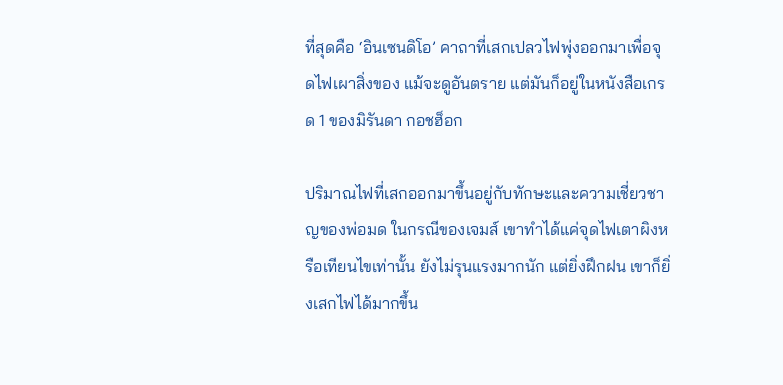ที่สุดคือ ‘อินเซนดิโอ’ คาถาที่เสกเปลวไฟพุ่งออกมาเพื่อจุดไฟเผาสิ่งของ แม้จะดูอันตราย แต่มันก็อยู่ในหนังสือเกรด 1 ของมิรันดา กอชฮ็อก

ปริมาณไฟที่เสกออกมาขึ้นอยู่กับทักษะและความเชี่ยวชาญของพ่อมด ในกรณีของเจมส์ เขาทำได้แค่จุดไฟเตาผิงหรือเทียนไขเท่านั้น ยังไม่รุนแรงมากนัก แต่ยิ่งฝึกฝน เขาก็ยิ่งเสกไฟได้มากขึ้น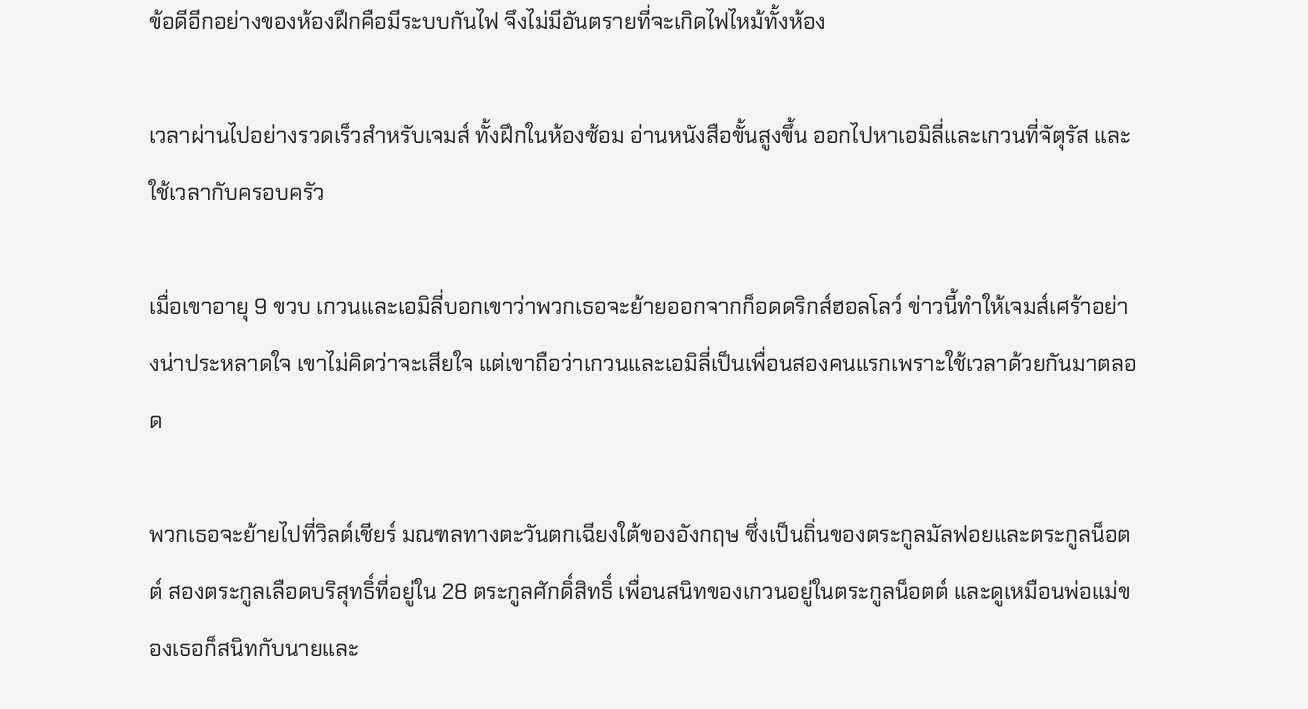ข้อดีอีกอย่างของห้องฝึกคือมีระบบกันไฟ จึงไม่มีอันตรายที่จะเกิดไฟไหม้ทั้งห้อง

เวลาผ่านไปอย่างรวดเร็วสำหรับเจมส์ ทั้งฝึกในห้องซ้อม อ่านหนังสือขั้นสูงขึ้น ออกไปหาเอมิลี่และเกวนที่จัตุรัส และใช้เวลากับครอบครัว

เมื่อเขาอายุ 9 ขวบ เกวนและเอมิลี่บอกเขาว่าพวกเธอจะย้ายออกจากก็อดดริกส์ฮอลโลว์ ข่าวนี้ทำให้เจมส์เศร้าอย่างน่าประหลาดใจ เขาไม่คิดว่าจะเสียใจ แต่เขาถือว่าเกวนและเอมิลี่เป็นเพื่อนสองคนแรกเพราะใช้เวลาด้วยกันมาตลอด

พวกเธอจะย้ายไปที่วิลต์เชียร์ มณฑลทางตะวันตกเฉียงใต้ของอังกฤษ ซึ่งเป็นถิ่นของตระกูลมัลฟอยและตระกูลน็อตต์ สองตระกูลเลือดบริสุทธิ์ที่อยู่ใน 28 ตระกูลศักดิ์สิทธิ์ เพื่อนสนิทของเกวนอยู่ในตระกูลน็อตต์ และดูเหมือนพ่อแม่ของเธอก็สนิทกับนายและ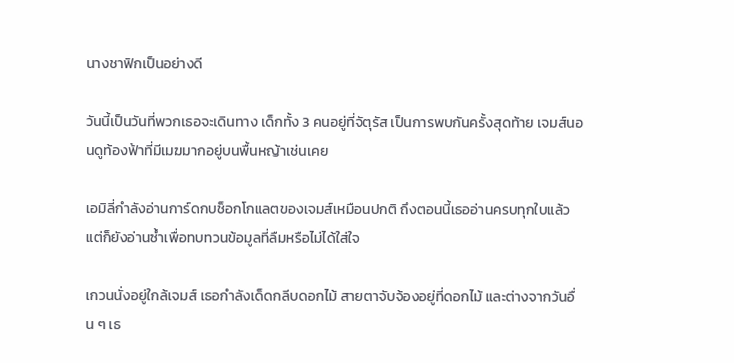นางชาฟิกเป็นอย่างดี

วันนี้เป็นวันที่พวกเธอจะเดินทาง เด็กทั้ง 3 คนอยู่ที่จัตุรัส เป็นการพบกันครั้งสุดท้าย เจมส์นอนดูท้องฟ้าที่มีเมฆมากอยู่บนพื้นหญ้าเช่นเคย

เอมิลี่กำลังอ่านการ์ดกบช็อกโกแลตของเจมส์เหมือนปกติ ถึงตอนนี้เธออ่านครบทุกใบแล้ว แต่ก็ยังอ่านซ้ำเพื่อทบทวนข้อมูลที่ลืมหรือไม่ได้ใส่ใจ

เกวนนั่งอยู่ใกล้เจมส์ เธอกำลังเด็ดกลีบดอกไม้ สายตาจับจ้องอยู่ที่ดอกไม้ และต่างจากวันอื่น ๆ เธ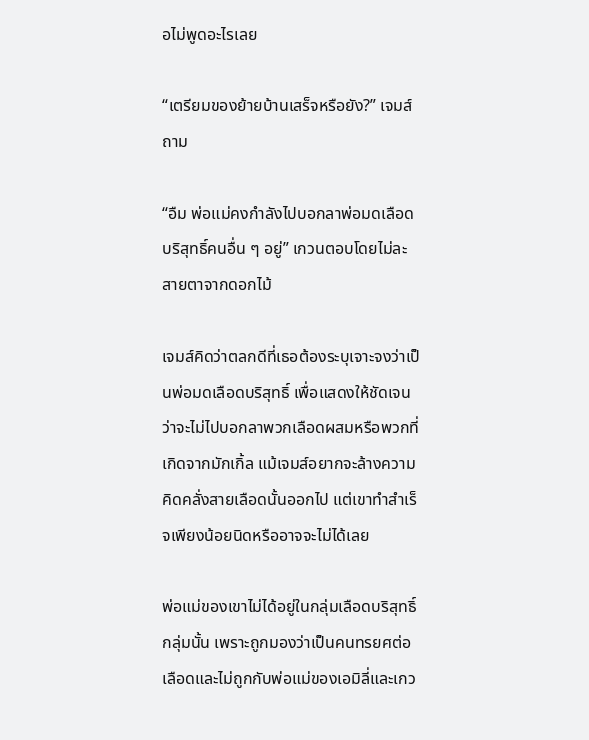อไม่พูดอะไรเลย

“เตรียมของย้ายบ้านเสร็จหรือยัง?” เจมส์ถาม

“อืม พ่อแม่คงกำลังไปบอกลาพ่อมดเลือดบริสุทธิ์คนอื่น ๆ อยู่” เกวนตอบโดยไม่ละสายตาจากดอกไม้

เจมส์คิดว่าตลกดีที่เธอต้องระบุเจาะจงว่าเป็นพ่อมดเลือดบริสุทธิ์ เพื่อแสดงให้ชัดเจนว่าจะไม่ไปบอกลาพวกเลือดผสมหรือพวกที่เกิดจากมักเกิ้ล แม้เจมส์อยากจะล้างความคิดคลั่งสายเลือดนั้นออกไป แต่เขาทำสำเร็จเพียงน้อยนิดหรืออาจจะไม่ได้เลย

พ่อแม่ของเขาไม่ได้อยู่ในกลุ่มเลือดบริสุทธิ์กลุ่มนั้น เพราะถูกมองว่าเป็นคนทรยศต่อเลือดและไม่ถูกกับพ่อแม่ของเอมิลี่และเกว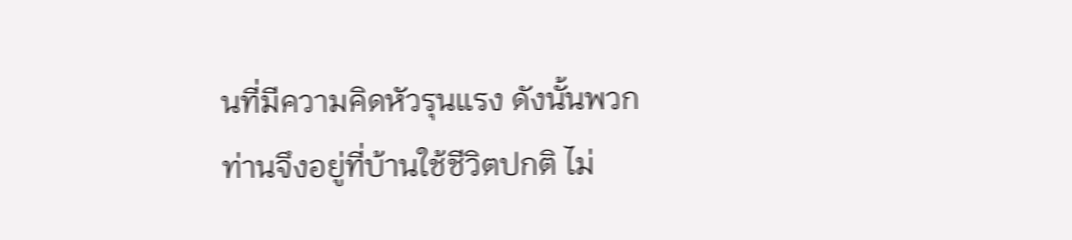นที่มีความคิดหัวรุนแรง ดังนั้นพวกท่านจึงอยู่ที่บ้านใช้ชีวิตปกติ ไม่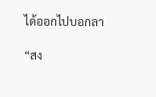ได้ออกไปบอกลา

“สง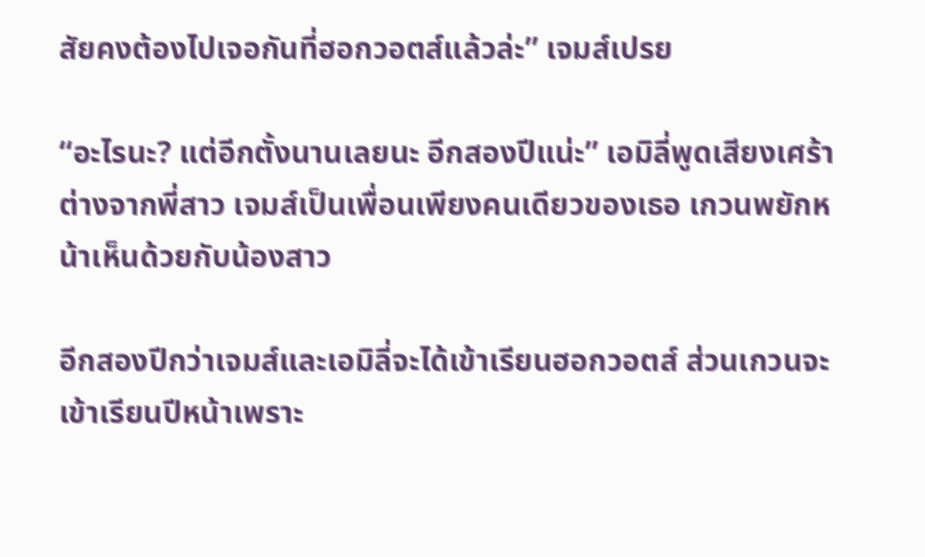สัยคงต้องไปเจอกันที่ฮอกวอตส์แล้วล่ะ” เจมส์เปรย

“อะไรนะ? แต่อีกตั้งนานเลยนะ อีกสองปีแน่ะ” เอมิลี่พูดเสียงเศร้า ต่างจากพี่สาว เจมส์เป็นเพื่อนเพียงคนเดียวของเธอ เกวนพยักหน้าเห็นด้วยกับน้องสาว

อีกสองปีกว่าเจมส์และเอมิลี่จะได้เข้าเรียนฮอกวอตส์ ส่วนเกวนจะเข้าเรียนปีหน้าเพราะ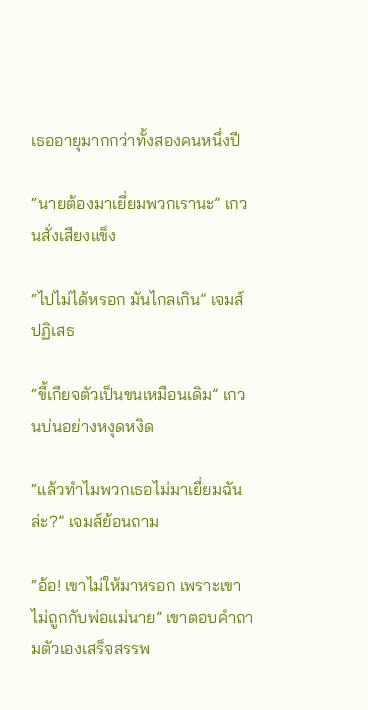เธออายุมากกว่าทั้งสองคนหนึ่งปี

“นายต้องมาเยี่ยมพวกเรานะ” เกวนสั่งเสียงแข็ง

“ไปไม่ได้หรอก มันไกลเกิน” เจมส์ปฏิเสธ

“ขี้เกียจตัวเป็นขนเหมือนเดิม” เกวนบ่นอย่างหงุดหงิด

“แล้วทำไมพวกเธอไม่มาเยี่ยมฉันล่ะ?” เจมส์ย้อนถาม

“อ้อ! เขาไม่ให้มาหรอก เพราะเขาไม่ถูกกับพ่อแม่นาย” เขาตอบคำถามตัวเองเสร็จสรรพ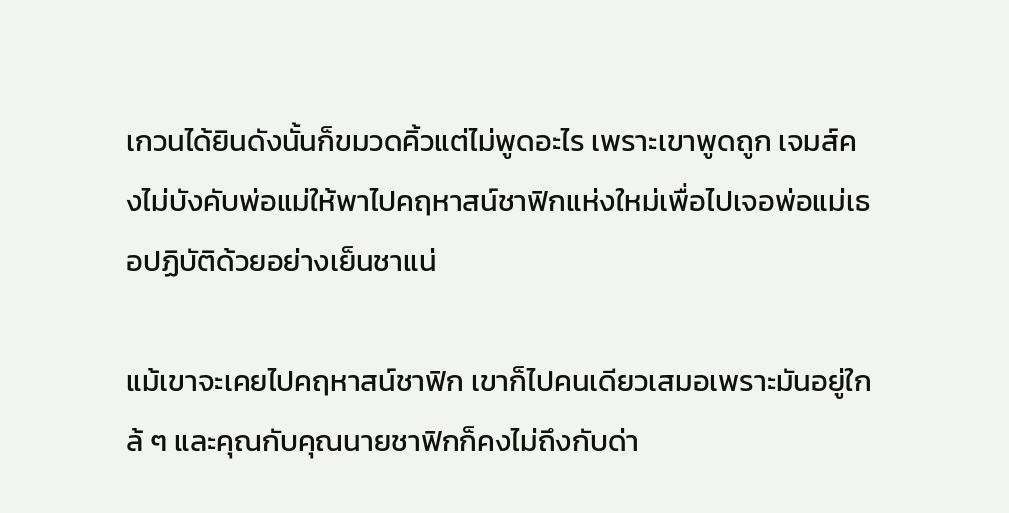เกวนได้ยินดังนั้นก็ขมวดคิ้วแต่ไม่พูดอะไร เพราะเขาพูดถูก เจมส์คงไม่บังคับพ่อแม่ให้พาไปคฤหาสน์ชาฟิกแห่งใหม่เพื่อไปเจอพ่อแม่เธอปฏิบัติด้วยอย่างเย็นชาแน่

แม้เขาจะเคยไปคฤหาสน์ชาฟิก เขาก็ไปคนเดียวเสมอเพราะมันอยู่ใกล้ ๆ และคุณกับคุณนายชาฟิกก็คงไม่ถึงกับด่า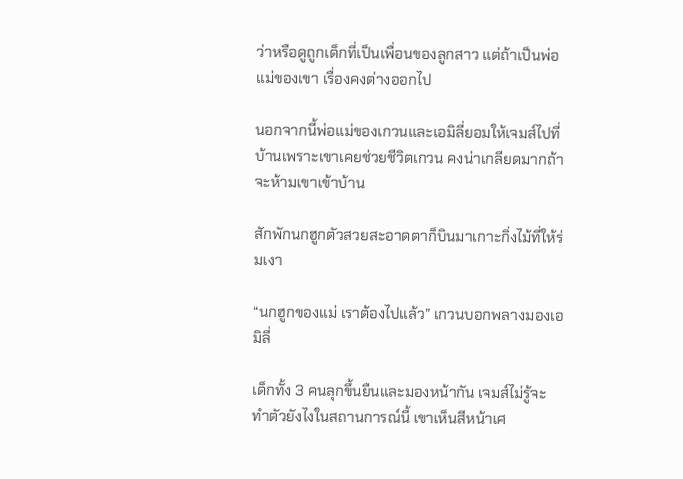ว่าหรือดูถูกเด็กที่เป็นเพื่อนของลูกสาว แต่ถ้าเป็นพ่อแม่ของเขา เรื่องคงต่างออกไป

นอกจากนี้พ่อแม่ของเกวนและเอมิลี่ยอมให้เจมส์ไปที่บ้านเพราะเขาเคยช่วยชีวิตเกวน คงน่าเกลียดมากถ้าจะห้ามเขาเข้าบ้าน

สักพักนกฮูกตัวสวยสะอาดตาก็บินมาเกาะกิ่งไม้ที่ให้ร่มเงา

“นกฮูกของแม่ เราต้องไปแล้ว” เกวนบอกพลางมองเอมิลี่

เด็กทั้ง 3 คนลุกขึ้นยืนและมองหน้ากัน เจมส์ไม่รู้จะทำตัวยังไงในสถานการณ์นี้ เขาเห็นสีหน้าเศ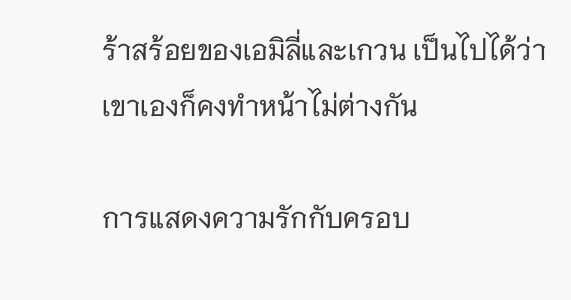ร้าสร้อยของเอมิลี่และเกวน เป็นไปได้ว่าเขาเองก็คงทำหน้าไม่ต่างกัน

การแสดงความรักกับครอบ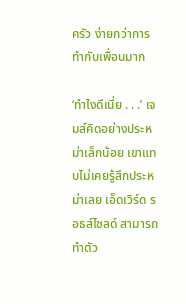ครัว ง่ายกว่าการทำกับเพื่อนมาก

‘ทำไงดีเนี่ย . . .’ เจมส์คิดอย่างประหม่าเล็กน้อย เขาแทบไม่เคยรู้สึกประหม่าเลย เอ็ดเวิร์ด รอธส์ไชลด์ สามารถทำตัว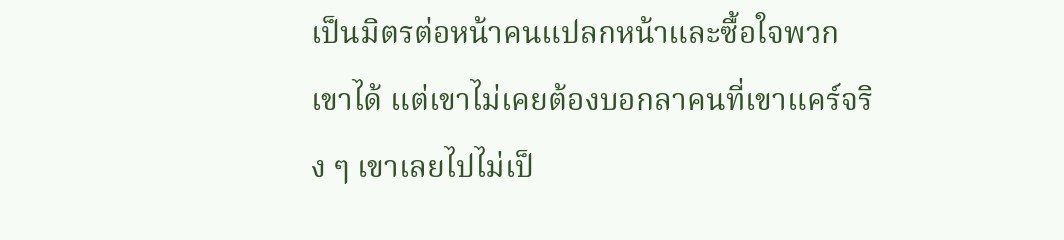เป็นมิตรต่อหน้าคนแปลกหน้าและซื้อใจพวกเขาได้ แต่เขาไม่เคยต้องบอกลาคนที่เขาแคร์จริง ๆ เขาเลยไปไม่เป็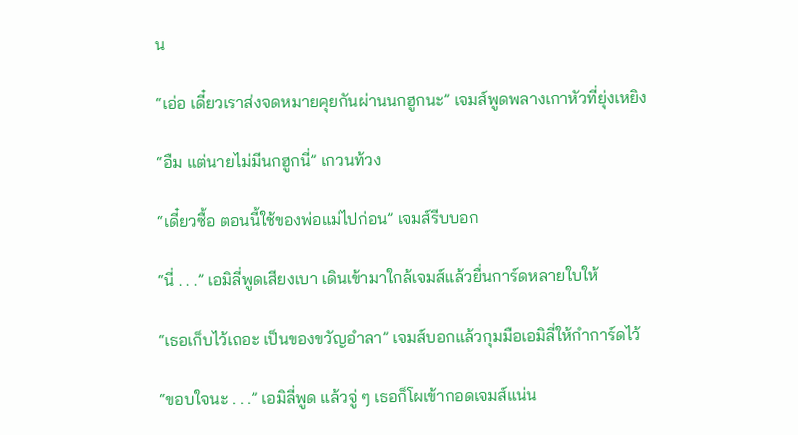น

“เอ่อ เดี๋ยวเราส่งจดหมายคุยกันผ่านนกฮูกนะ” เจมส์พูดพลางเกาหัวที่ยุ่งเหยิง

“อืม แต่นายไม่มีนกฮูกนี่” เกวนท้วง

“เดี๋ยวซื้อ ตอนนี้ใช้ของพ่อแม่ไปก่อน” เจมส์รีบบอก

“นี่ . . .” เอมิลี่พูดเสียงเบา เดินเข้ามาใกล้เจมส์แล้วยื่นการ์ดหลายใบให้

“เธอเก็บไว้เถอะ เป็นของขวัญอำลา” เจมส์บอกแล้วกุมมือเอมิลี่ให้กำการ์ดไว้

“ขอบใจนะ . . .” เอมิลี่พูด แล้วจู่ ๆ เธอก็โผเข้ากอดเจมส์แน่น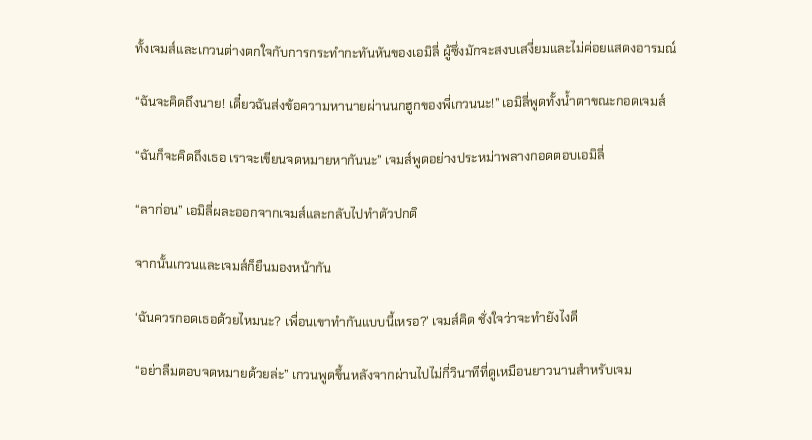ทั้งเจมส์และเกวนต่างตกใจกับการกระทำกะทันหันของเอมิลี่ ผู้ซึ่งมักจะสงบเสงี่ยมและไม่ค่อยแสดงอารมณ์

“ฉันจะคิดถึงนาย! เดี๋ยวฉันส่งข้อความหานายผ่านนกฮูกของพี่เกวนนะ!” เอมิลี่พูดทั้งน้ำตาขณะกอดเจมส์

“ฉันก็จะคิดถึงเธอ เราจะเขียนจดหมายหากันนะ” เจมส์พูดอย่างประหม่าพลางกอดตอบเอมิลี่

“ลาก่อน” เอมิลี่ผละออกจากเจมส์และกลับไปทำตัวปกติ

จากนั้นเกวนและเจมส์ก็ยืนมองหน้ากัน

‘ฉันควรกอดเธอด้วยไหมนะ? เพื่อนเขาทำกันแบบนี้เหรอ?’ เจมส์คิด ชั่งใจว่าจะทำยังไงดี

“อย่าลืมตอบจดหมายด้วยล่ะ” เกวนพูดขึ้นหลังจากผ่านไปไม่กี่วินาทีที่ดูเหมือนยาวนานสำหรับเจม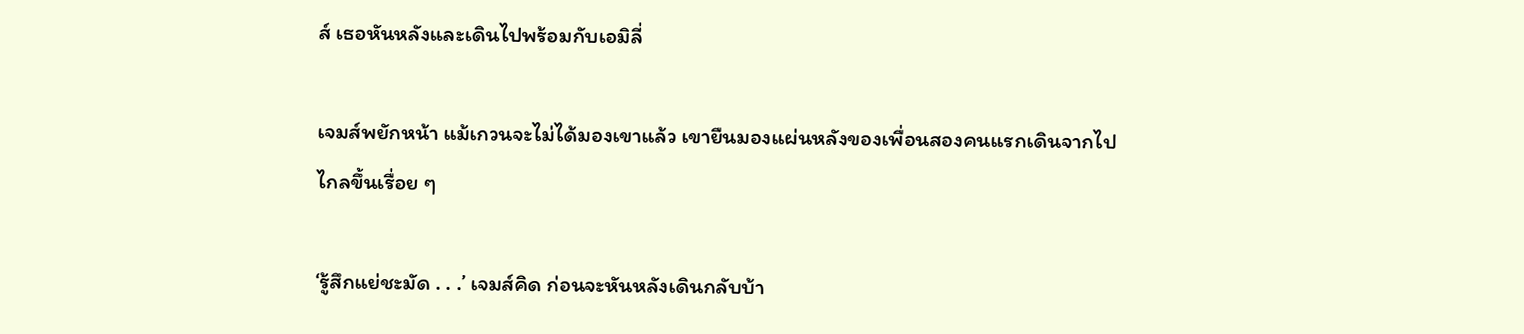ส์ เธอหันหลังและเดินไปพร้อมกับเอมิลี่

เจมส์พยักหน้า แม้เกวนจะไม่ได้มองเขาแล้ว เขายืนมองแผ่นหลังของเพื่อนสองคนแรกเดินจากไปไกลขึ้นเรื่อย ๆ

‘รู้สึกแย่ชะมัด . . .’ เจมส์คิด ก่อนจะหันหลังเดินกลับบ้า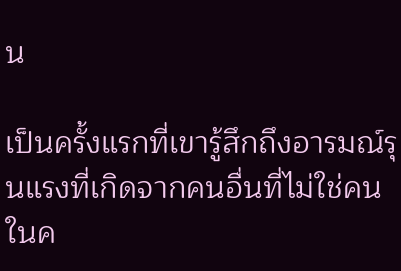น

เป็นครั้งแรกที่เขารู้สึกถึงอารมณ์รุนแรงที่เกิดจากคนอื่นที่ไม่ใช่คนในค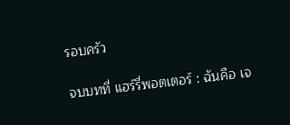รอบครัว

จบบทที่ แฮร์รี่พอตเตอร์ : ฉันคือ เจ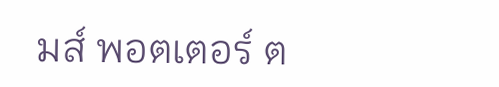มส์ พอตเตอร์ ต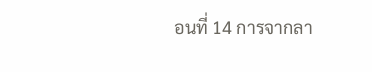อนที่ 14 การจากลา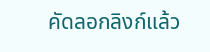คัดลอกลิงก์แล้ว